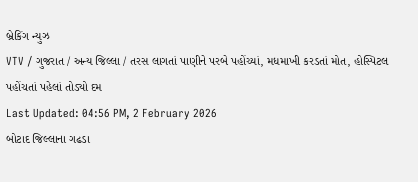બ્રેકિંગ ન્યુઝ
VTV / ગુજરાત / અન્ય જિલ્લા / તરસ લાગતાં પાણીને પરબે પહોંચ્યાં, મધમાખી કરડતાં મોત, હોસ્પિટલ પહોંચતાં પહેલાં તોડ્યો દમ
Last Updated: 04:56 PM, 2 February 2026
બોટાદ જિલ્લાના ગઢડા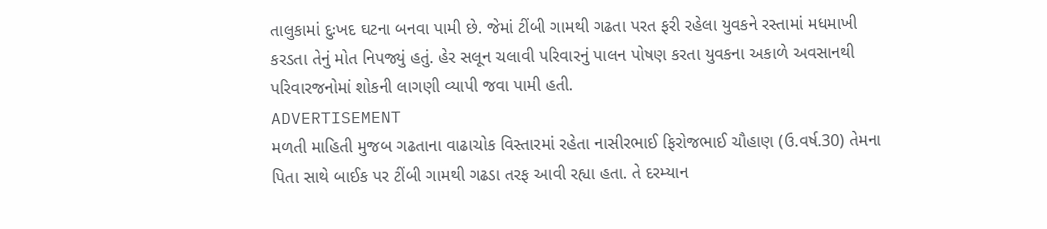તાલુકામાં દુઃખદ ઘટના બનવા પામી છે. જેમાં ટીંબી ગામથી ગઢતા પરત ફરી રહેલા યુવકને રસ્તામાં મધમાખી કરડતા તેનું મોત નિપજ્યું હતું. હેર સલૂન ચલાવી પરિવારનું પાલન પોષણ કરતા યુવકના અકાળે અવસાનથી પરિવારજનોમાં શોકની લાગણી વ્યાપી જવા પામી હતી.
ADVERTISEMENT
મળતી માહિતી મુજબ ગઢતાના વાઢાચોક વિસ્તારમાં રહેતા નાસીરભાઈ ફિરોજભાઈ ચૌહાણ (ઉ.વર્ષ.30) તેમના પિતા સાથે બાઈક પર ટીંબી ગામથી ગઢડા તરફ આવી રહ્યા હતા. તે દરમ્યાન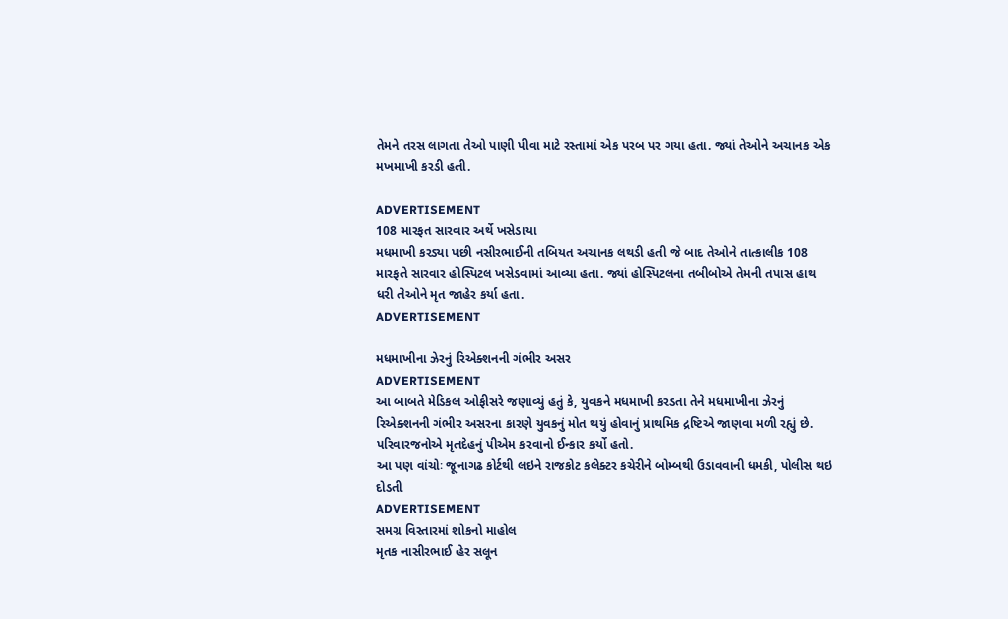તેમને તરસ લાગતા તેઓ પાણી પીવા માટે રસ્તામાં એક પરબ પર ગયા હતા. જ્યાં તેઓને અચાનક એક મખમાખી કરડી હતી.

ADVERTISEMENT
108 મારફત સારવાર અર્થે ખસેડાયા
મધમાખી કરડ્યા પછી નસીરભાઈની તબિયત અચાનક લથડી હતી જે બાદ તેઓને તાત્કાલીક 108 મારફતે સારવાર હોસ્પિટલ ખસેડવામાં આવ્યા હતા. જ્યાં હોસ્પિટલના તબીબોએ તેમની તપાસ હાથ ધરી તેઓને મૃત જાહેર કર્યા હતા.
ADVERTISEMENT

મધમાખીના ઝેરનું રિએક્શનની ગંભીર અસર
ADVERTISEMENT
આ બાબતે મેડિકલ ઓફીસરે જણાવ્યું હતું કે, યુવકને મધમાખી કરડતા તેને મધમાખીના ઝેરનું રિએક્શનની ગંભીર અસરના કારણે યુવકનું મોત થયું હોવાનું પ્રાથમિક દ્રષ્ટિએ જાણવા મળી રહ્યું છે. પરિવારજનોએ મૃતદેહનું પીએમ કરવાનો ઈન્કાર કર્યો હતો.
આ પણ વાંચોઃ જૂનાગઢ કોર્ટથી લઇને રાજકોટ કલેક્ટર કચેરીને બોમ્બથી ઉડાવવાની ધમકી, પોલીસ થઇ દોડતી
ADVERTISEMENT
સમગ્ર વિસ્તારમાં શોકનો માહોલ
મૃતક નાસીરભાઈ હેર સલૂન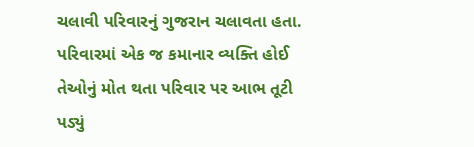ચલાવી પરિવારનું ગુજરાન ચલાવતા હતા. પરિવારમાં એક જ કમાનાર વ્યક્તિ હોઈ તેઓનું મોત થતા પરિવાર પર આભ તૂટી પડ્યું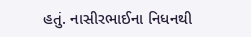હતું. નાસીરભાઈના નિધનથી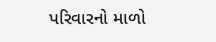પરિવારનો માળો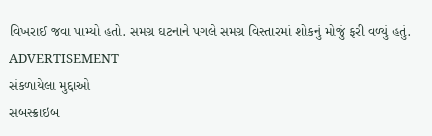વિખરાઈ જવા પામ્યો હતો. સમગ્ર ઘટનાને પગલે સમગ્ર વિસ્તારમાં શોકનું મોજું ફરી વળ્યું હતું.
ADVERTISEMENT
સંકળાયેલા મુદ્દાઓ
સબસ્ક્રાઇબ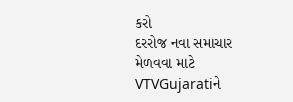કરો
દરરોજ નવા સમાચાર મેળવવા માટે VTVGujaratiને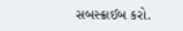સબસ્ક્રાઈબ કરો.